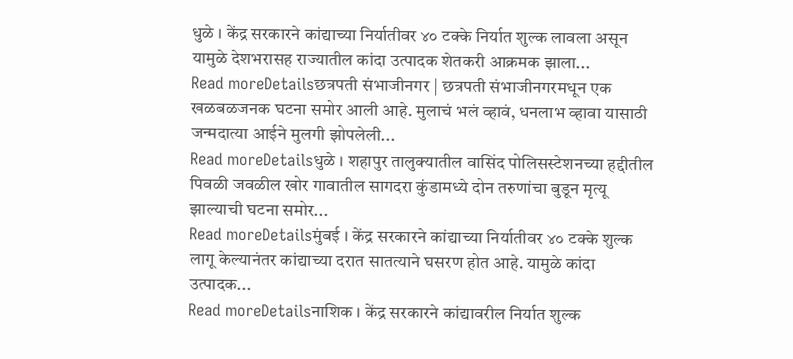धुळे । केंद्र सरकारने कांद्याच्या निर्यातीवर ४० टक्के निर्यात शुल्क लावला असून यामुळे देशभरासह राज्यातील कांदा उत्पादक शेतकरी आक्रमक झाला...
Read moreDetailsछत्रपती संभाजीनगर | छत्रपती संभाजीनगरमधून एक खळबळजनक घटना समोर आली आहे. मुलाचं भलं व्हावं, धनलाभ व्हावा यासाठी जन्मदात्या आईने मुलगी झोपलेली...
Read moreDetailsधुळे । शहापुर तालुक्यातील वासिंद पोलिसस्टेशनच्या हद्दीतील पिवळी जवळील खोर गावातील सागदरा कुंडामध्ये दोन तरुणांचा बुडून मृत्यू झाल्याची घटना समोर...
Read moreDetailsमुंबई । केंद्र सरकारने कांद्याच्या निर्यातीवर ४० टक्के शुल्क लागू केल्यानंतर कांद्याच्या दरात सातत्याने घसरण होत आहे. यामुळे कांदा उत्पादक...
Read moreDetailsनाशिक । केंद्र सरकारने कांद्यावरील निर्यात शुल्क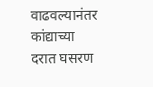वाढवल्यानंतर कांद्याच्या दरात घसरण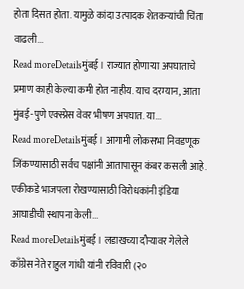होता दिसत होता. यामुळे कांदा उत्पादक शेतकऱ्यांची चिंता वाढली...
Read moreDetailsमुंबई । राज्यात होणाऱ्या अपघाताचे प्रमाण काही केल्या कमी होत नाहीय. याच दरम्यान, आता मुंबई-पुणे एक्स्प्रेस वेवर भीषण अपघात. या...
Read moreDetailsमुंबई । आगामी लोकसभा निवडणूक जिंकण्यासाठी सर्वच पक्षांनी आतापासून कंबर कसली आहे. एकीकडे भाजपला रोखण्यासाठी विरोधकांनी इंडिया आघाडीची स्थापना केली...
Read moreDetailsमुंबई । लडाखच्या दौऱ्यावर गेलेले काँग्रेस नेते राहुल गांधी यांनी रविवारी (२०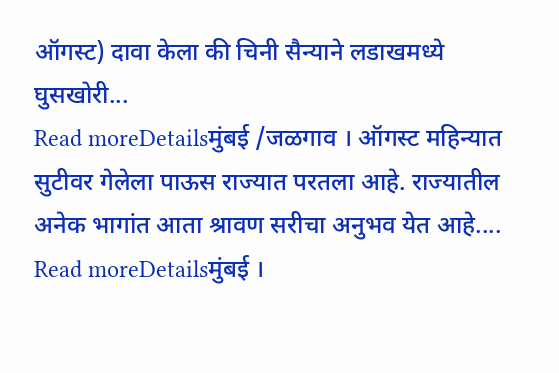ऑगस्ट) दावा केला की चिनी सैन्याने लडाखमध्ये घुसखोरी...
Read moreDetailsमुंबई /जळगाव । ऑगस्ट महिन्यात सुटीवर गेलेला पाऊस राज्यात परतला आहे. राज्यातील अनेक भागांत आता श्रावण सरीचा अनुभव येत आहे....
Read moreDetailsमुंबई ।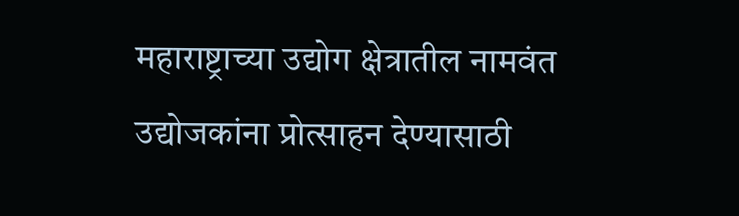महाराष्ट्राच्या उद्योग क्षेत्रातील नामवंत उद्योजकांना प्रोत्साहन देण्यासाठी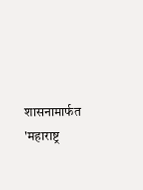शासनामार्फत 'महाराष्ट्र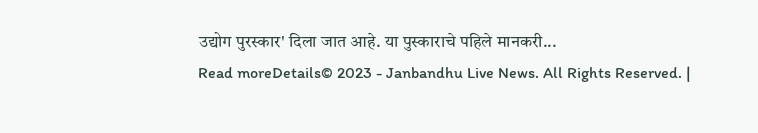उद्योग पुरस्कार' दिला जात आहे. या पुस्काराचे पहिले मानकरी...
Read moreDetails© 2023 - Janbandhu Live News. All Rights Reserved. |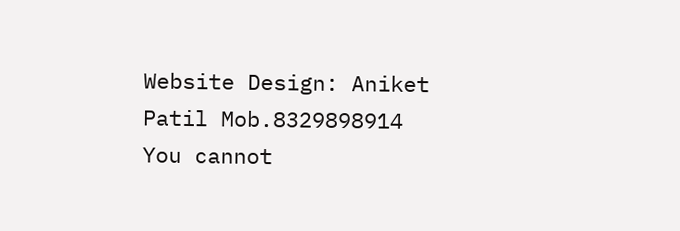Website Design: Aniket Patil Mob.8329898914
You cannot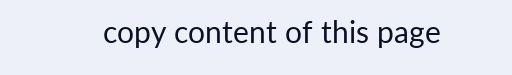copy content of this page